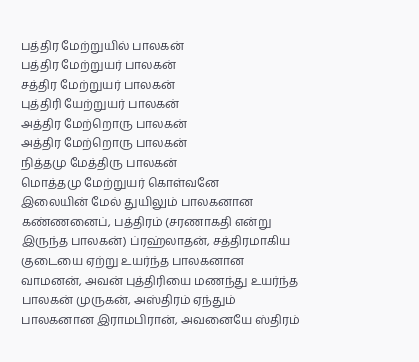பத்திர மேற்றுயில் பாலகன்
பத்திர மேற்றுயர் பாலகன்
சத்திர மேற்றுயர் பாலகன்
புத்திரி யேற்றுயர் பாலகன்
அத்திர மேற்றொரு பாலகன்
அத்திர மேற்றொரு பாலகன்
நித்தமு மேத்திரு பாலகன்
மொத்தமு மேற்றுயர் கொள்வனே
இலையின் மேல் துயிலும் பாலகனான கண்ணனைப், பத்திரம் (சரணாகதி என்று இருந்த பாலகன்) ப்ரஹ்லாதன், சத்திரமாகிய குடையை ஏற்று உயர்ந்த பாலகனான வாமனன், அவன் புத்திரியை மணந்து உயர்ந்த பாலகன் முருகன், அஸ்திரம் ஏந்தும் பாலகனான இராமபிரான், அவனையே ஸ்திரம்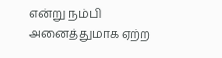என்று நம்பி அனைத்துமாக ஏற்ற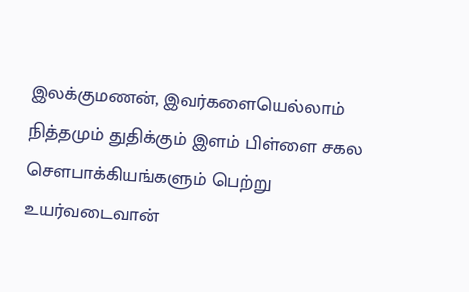இலக்குமணன், இவர்களையெல்லாம் நித்தமும் துதிக்கும் இளம் பிள்ளை சகல சௌபாக்கியங்களும் பெற்று உயர்வடைவான்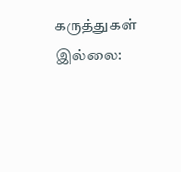கருத்துகள் இல்லை: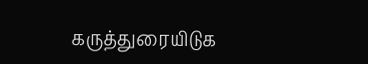கருத்துரையிடுக